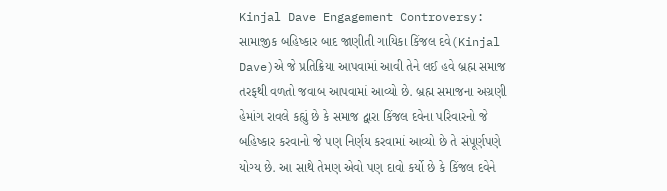Kinjal Dave Engagement Controversy: સામાજીક બહિષ્કાર બાદ જાણીતી ગાયિકા કિંજલ દવે(Kinjal Dave)એ જે પ્રતિક્રિયા આપવામાં આવી તેને લઈ હવે બ્રહ્મ સમાજ તરફથી વળતો જવાબ આપવામાં આવ્યો છે. બ્રહ્મ સમાજના અગ્રણી હેમાંગ રાવલે કહ્યું છે કે સમાજ દ્વારા કિંજલ દવેના પરિવારનો જે બહિષ્કાર કરવાનો જે પણ નિર્ણય કરવામાં આવ્યો છે તે સંપૂર્ણપણે યોગ્ય છે. આ સાથે તેમણ એવો પણ દાવો કર્યો છે કે કિંજલ દવેને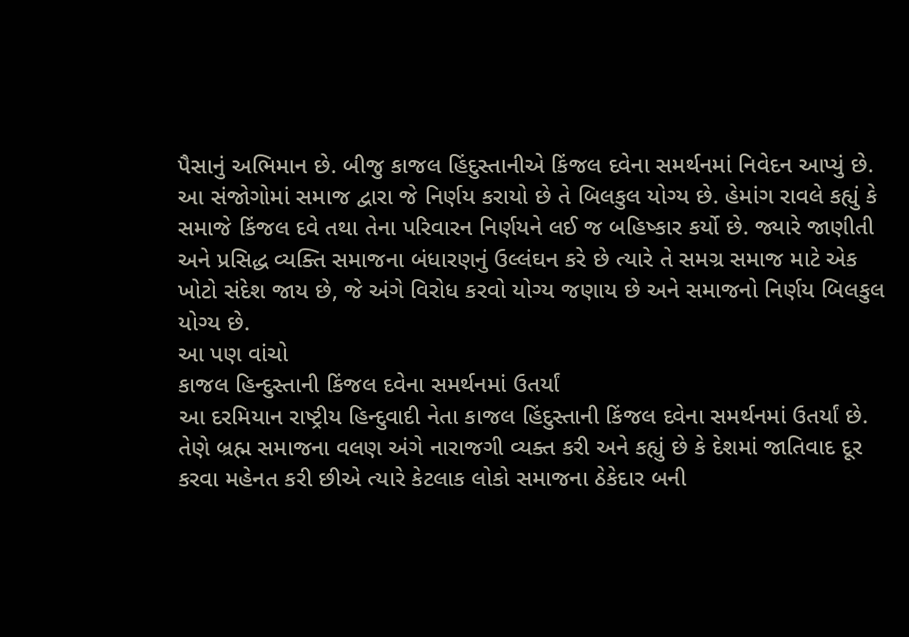પૈસાનું અભિમાન છે. બીજુ કાજલ હિંદુસ્તાનીએ કિંજલ દવેના સમર્થનમાં નિવેદન આપ્યું છે.
આ સંજોગોમાં સમાજ દ્વારા જે નિર્ણય કરાયો છે તે બિલકુલ યોગ્ય છે. હેમાંગ રાવલે કહ્યું કે સમાજે કિંજલ દવે તથા તેના પરિવારન નિર્ણયને લઈ જ બહિષ્કાર કર્યો છે. જ્યારે જાણીતી અને પ્રસિદ્ધ વ્યક્તિ સમાજના બંધારણનું ઉલ્લંઘન કરે છે ત્યારે તે સમગ્ર સમાજ માટે એક ખોટો સંદેશ જાય છે, જે અંગે વિરોધ કરવો યોગ્ય જણાય છે અને સમાજનો નિર્ણય બિલકુલ યોગ્ય છે.
આ પણ વાંચો
કાજલ હિન્દુસ્તાની કિંજલ દવેના સમર્થનમાં ઉતર્યાં
આ દરમિયાન રાષ્ટ્રીય હિન્દુવાદી નેતા કાજલ હિંદુસ્તાની કિંજલ દવેના સમર્થનમાં ઉતર્યાં છે. તેણે બ્રહ્મ સમાજના વલણ અંગે નારાજગી વ્યક્ત કરી અને કહ્યું છે કે દેશમાં જાતિવાદ દૂર કરવા મહેનત કરી છીએ ત્યારે કેટલાક લોકો સમાજના ઠેકેદાર બની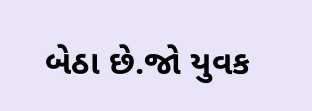બેઠા છે.જો યુવક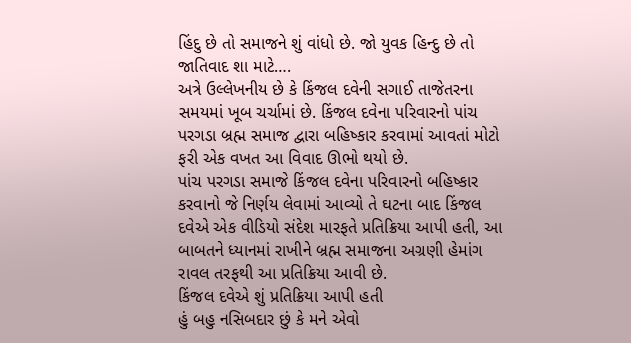હિંદુ છે તો સમાજને શું વાંધો છે. જો યુવક હિન્દુ છે તો જાતિવાદ શા માટે….
અત્રે ઉલ્લેખનીય છે કે કિંજલ દવેની સગાઈ તાજેતરના સમયમાં ખૂબ ચર્ચામાં છે. કિંજલ દવેના પરિવારનો પાંચ પરગડા બ્રહ્મ સમાજ દ્વારા બહિષ્કાર કરવામાં આવતાં મોટો ફરી એક વખત આ વિવાદ ઊભો થયો છે.
પાંચ પરગડા સમાજે કિંજલ દવેના પરિવારનો બહિષ્કાર કરવાનો જે નિર્ણય લેવામાં આવ્યો તે ઘટના બાદ કિંજલ દવેએ એક વીડિયો સંદેશ મારફતે પ્રતિક્રિયા આપી હતી, આ બાબતને ધ્યાનમાં રાખીને બ્રહ્મ સમાજના અગ્રણી હેમાંગ રાવલ તરફથી આ પ્રતિક્રિયા આવી છે.
કિંજલ દવેએ શું પ્રતિક્રિયા આપી હતી
હું બહુ નસિબદાર છું કે મને એવો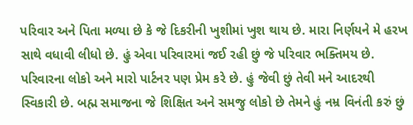પરિવાર અને પિતા મળ્યા છે કે જે દિકરીની ખુશીમાં ખુશ થાય છે. મારા નિર્ણયને મે હરખ સાથે વધાવી લીધો છે. હું એવા પરિવારમાં જઈ રહી છું જે પરિવાર ભક્તિમય છે. પરિવારના લોકો અને મારો પાર્ટનર પણ પ્રેમ કરે છે. હું જેવી છું તેવી મને આદરથી સ્વિકારી છે. બહ્મ સમાજના જે શિક્ષિત અને સમજુ લોકો છે તેમને હું નમ્ર વિનંતી કરું છું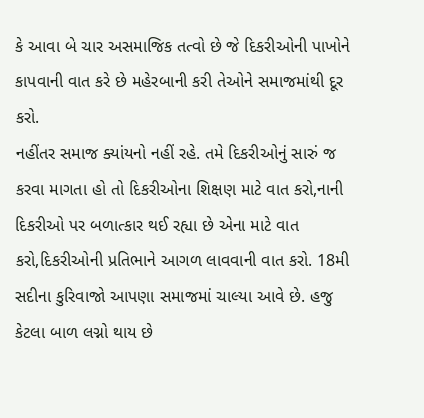કે આવા બે ચાર અસમાજિક તત્વો છે જે દિકરીઓની પાખોને કાપવાની વાત કરે છે મહેરબાની કરી તેઓને સમાજમાંથી દૂર કરો.
નહીંતર સમાજ ક્યાંયનો નહીં રહે. તમે દિકરીઓનું સારું જ કરવા માગતા હો તો દિકરીઓના શિક્ષણ માટે વાત કરો,નાની દિકરીઓ પર બળાત્કાર થઈ રહ્યા છે એના માટે વાત કરો,દિકરીઓની પ્રતિભાને આગળ લાવવાની વાત કરો. 18મી સદીના કુરિવાજો આપણા સમાજમાં ચાલ્યા આવે છે. હજુ કેટલા બાળ લગ્નો થાય છે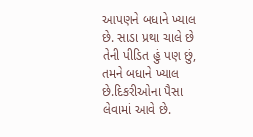આપણને બધાને ખ્યાલ છે. સાડા પ્રથા ચાલે છે તેની પીડિત હું પણ છું, તમને બધાને ખ્યાલ છે.દિકરીઓના પૈસા લેવામાં આવે છે.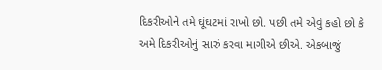દિકરીઓને તમે ઘૂંઘટમાં રાખો છો. પછી તમે એવું કહો છો કે અમે દિકરીઓનું સારું કરવા માગીએ છીએ. એકબાજું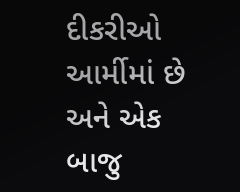દીકરીઓ આર્મીમાં છે અને એક બાજુ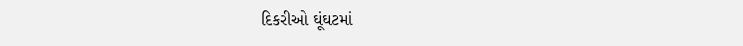દિકરીઓ ઘૂંઘટમાં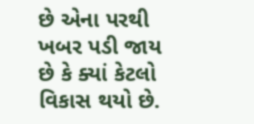છે એના પરથી ખબર પડી જાય છે કે ક્યાં કેટલો વિકાસ થયો છે.